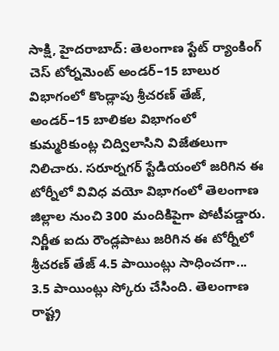సాక్షి, హైదరాబాద్: తెలంగాణ స్టేట్ ర్యాంకింగ్ చెస్ టోర్నమెంట్ అండర్–15 బాలుర విభాగంలో కొండ్లాపు శ్రీచరణ్ తేజ్, అండర్–15 బాలికల విభాగంలో కుమ్మరికుంట్ల చిద్విలాసిని విజేతలుగా నిలిచారు. సరూర్నగర్ స్టేడియంలో జరిగిన ఈ టోర్నీలో వివిధ వయో విభాగంలో తెలంగాణ జిల్లాల నుంచి 300 మందికిపైగా పోటీపడ్డారు.
నిర్ణీత ఐదు రౌండ్లపాటు జరిగిన ఈ టోర్నీలో శ్రీచరణ్ తేజ్ 4.5 పాయింట్లు సాధించగా... 3.5 పాయింట్లు స్కోరు చేసింది. తెలంగాణ రాష్ట్ర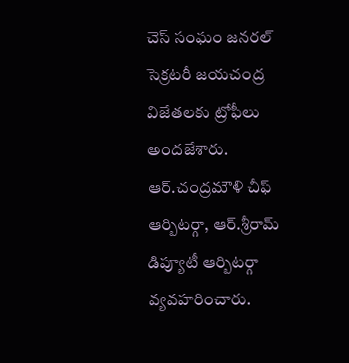చెస్ సంఘం జనరల్ సెక్రటరీ జయచంద్ర విజేతలకు ట్రోఫీలు అందజేశారు. ఆర్.చంద్రమౌళి చీఫ్ ఆర్బిటర్గా, ఆర్.శ్రీరామ్ డిప్యూటీ ఆర్బిటర్గా వ్యవహరించారు.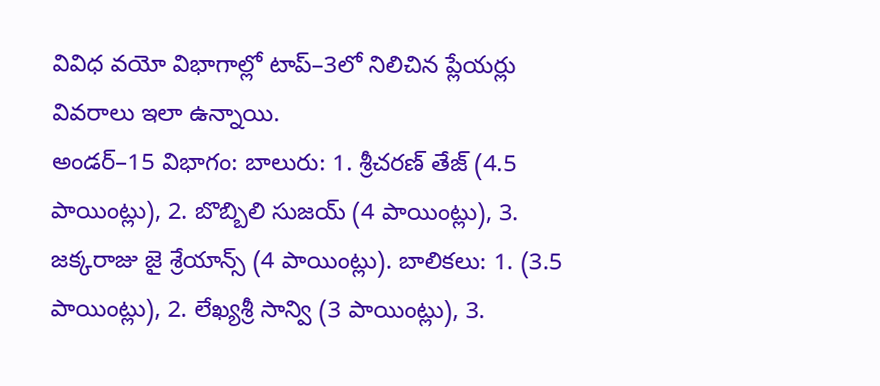వివిధ వయో విభాగాల్లో టాప్–3లో నిలిచిన ప్లేయర్లు వివరాలు ఇలా ఉన్నాయి.
అండర్–15 విభాగం: బాలురు: 1. శ్రీచరణ్ తేజ్ (4.5 పాయింట్లు), 2. బొబ్బిలి సుజయ్ (4 పాయింట్లు), 3. జక్కరాజు జై శ్రేయాన్స్ (4 పాయింట్లు). బాలికలు: 1. (3.5 పాయింట్లు), 2. లేఖ్యశ్రీ సాన్వి (3 పాయింట్లు), 3.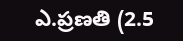ఎ.ప్రణతి (2.5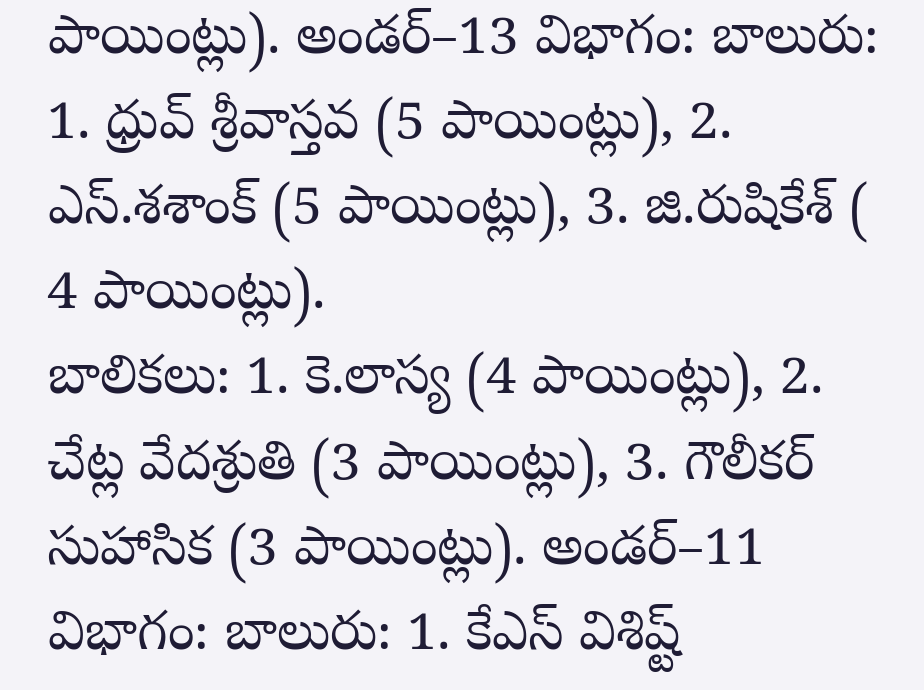పాయింట్లు). అండర్–13 విభాగం: బాలురు: 1. ధ్రువ్ శ్రీవాస్తవ (5 పాయింట్లు), 2. ఎస్.శశాంక్ (5 పాయింట్లు), 3. జి.రుషికేశ్ ( 4 పాయింట్లు).
బాలికలు: 1. కె.లాస్య (4 పాయింట్లు), 2. చేట్ల వేదశ్రుతి (3 పాయింట్లు), 3. గౌలీకర్ సుహాసిక (3 పాయింట్లు). అండర్–11 విభాగం: బాలురు: 1. కేఎస్ విశిష్ట్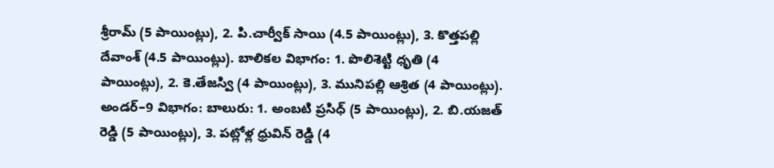శ్రీరామ్ (5 పాయింట్లు), 2. పి.చార్వీక్ సాయి (4.5 పాయింట్లు), 3. కొత్తపల్లి దేవాంశ్ (4.5 పాయింట్లు). బాలికల విభాగం: 1. పొలిశెట్టి ధృతి (4 పాయింట్లు), 2. కె.తేజస్వి (4 పాయింట్లు), 3. మునిపల్లి ఆశ్రిత (4 పాయింట్లు).
అండర్–9 విభాగం: బాలురు: 1. అంబటి ప్రసిధ్ (5 పాయింట్లు), 2. బి.యజత్ రెడ్డి (5 పాయింట్లు), 3. పట్లోళ్ల ధ్రువిన్ రెడ్డి (4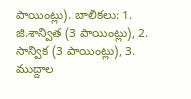పాయింట్లు). బాలికలు: 1. జి.శాన్విత (3 పాయింట్లు), 2. సాన్విక (3 పాయింట్లు), 3. ముద్దాల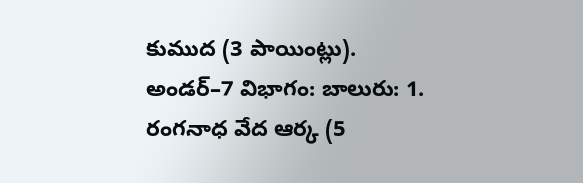కుముద (3 పాయింట్లు). అండర్–7 విభాగం: బాలురు: 1. రంగనాధ వేద ఆర్క (5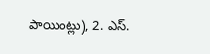పాయింట్లు), 2. ఎస్.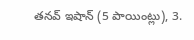తనవ్ ఇషాన్ (5 పాయింట్లు), 3.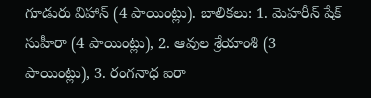గూడురు విహాన్ (4 పాయింట్లు). బాలికలు: 1. మెహరీన్ షేక్ సుహీరా (4 పాయింట్లు), 2. ఆవుల శ్రేయాంశి (3 పాయింట్లు), 3. రంగనాధ ఐరా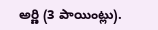అర్ణి (3 పాయింట్లు).